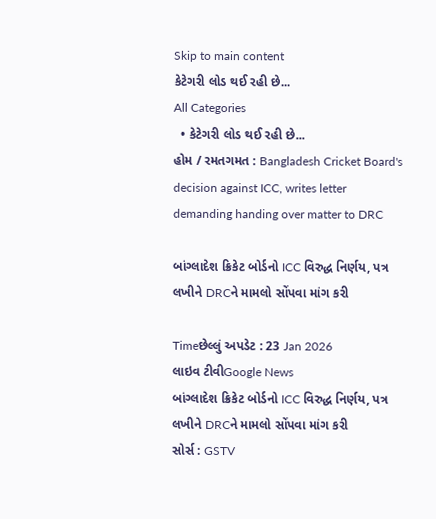Skip to main content
કેટેગરી લોડ થઈ રહી છે...
All Categories
  • કેટેગરી લોડ થઈ રહી છે...
હોમ / રમતગમત : Bangladesh Cricket Board's decision against ICC, writes letter demanding handing over matter to DRC

બાંગ્લાદેશ ક્રિકેટ બોર્ડનો ICC વિરુદ્ધ નિર્ણય, પત્ર લખીને DRCને મામલો સોંપવા માંગ કરી

Timeછેલ્લું અપડેટ : 23 Jan 2026
લાઇવ ટીવીGoogle News
બાંગ્લાદેશ ક્રિકેટ બોર્ડનો ICC વિરુદ્ધ નિર્ણય, પત્ર લખીને DRCને મામલો સોંપવા માંગ કરી
સોર્સ : GSTV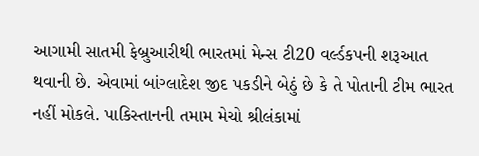આગામી સાતમી ફેબ્રુઆરીથી ભારતમાં મેન્સ ટી20 વર્લ્ડકપની શરૂઆત થવાની છે. એવામાં બાંગ્લાદેશ જીદ પકડીને બેઠું છે કે તે પોતાની ટીમ ભારત નહીં મોકલે. પાકિસ્તાનની તમામ મેચો શ્રીલંકામાં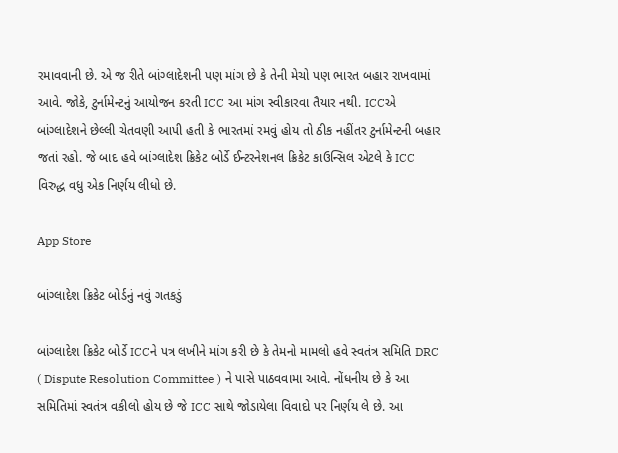રમાવવાની છે. એ જ રીતે બાંગ્લાદેશની પણ માંગ છે કે તેની મેચો પણ ભારત બહાર રાખવામાં આવે. જોકે, ટુર્નામેન્ટનું આયોજન કરતી ICC આ માંગ સ્વીકારવા તૈયાર નથી. ICCએ બાંગ્લાદેશને છેલ્લી ચેતવણી આપી હતી કે ભારતમાં રમવું હોય તો ઠીક નહીંતર ટુર્નામેન્ટની બહાર જતાં રહો. જે બાદ હવે બાંગ્લાદેશ ક્રિકેટ બોર્ડે ઈન્ટરનેશનલ ક્રિકેટ કાઉન્સિલ એટલે કે ICC વિરુદ્ધ વધુ એક નિર્ણય લીધો છે.

App Store

બાંગ્લાદેશ ક્રિકેટ બોર્ડનું નવું ગતકડું

બાંગ્લાદેશ ક્રિકેટ બોર્ડે ICCને પત્ર લખીને માંગ કરી છે કે તેમનો મામલો હવે સ્વતંત્ર સમિતિ DRC ( Dispute Resolution Committee ) ને પાસે પાઠવવામા આવે. નોંધનીય છે કે આ સમિતિમાં સ્વતંત્ર વકીલો હોય છે જે ICC સાથે જોડાયેલા વિવાદો પર નિર્ણય લે છે. આ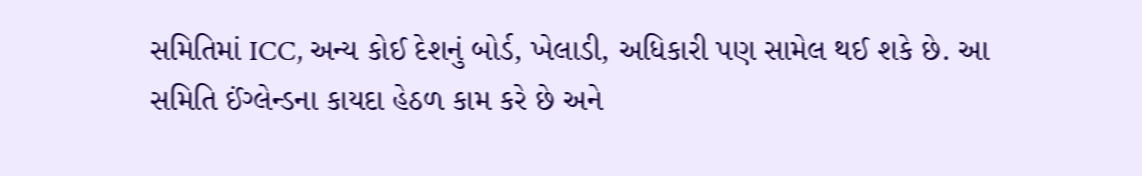સમિતિમાં ICC, અન્ય કોઈ દેશનું બોર્ડ, ખેલાડી, અધિકારી પણ સામેલ થઈ શકે છે. આ સમિતિ ઈંગ્લેન્ડના કાયદા હેઠળ કામ કરે છે અને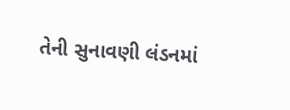તેની સુનાવણી લંડનમાં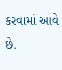કરવામાં આવે છે.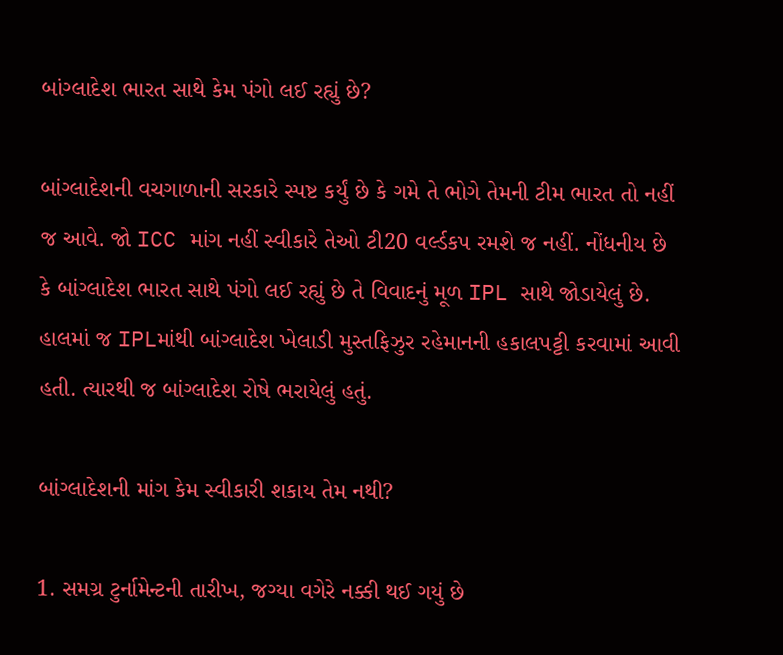બાંગ્લાદેશ ભારત સાથે કેમ પંગો લઈ રહ્યું છે?

બાંગ્લાદેશની વચગાળાની સરકારે સ્પષ્ટ કર્યું છે કે ગમે તે ભોગે તેમની ટીમ ભારત તો નહીં જ આવે. જો ICC માંગ નહીં સ્વીકારે તેઓ ટી20 વર્લ્ડકપ રમશે જ નહીં. નોંધનીય છે કે બાંગ્લાદેશ ભારત સાથે પંગો લઈ રહ્યું છે તે વિવાદનું મૂળ IPL સાથે જોડાયેલું છે. હાલમાં જ IPLમાંથી બાંગ્લાદેશ ખેલાડી મુસ્તફિઝુર રહેમાનની હકાલપટ્ટી કરવામાં આવી હતી. ત્યારથી જ બાંગ્લાદેશ રોષે ભરાયેલું હતું.

બાંગ્લાદેશની માંગ કેમ સ્વીકારી શકાય તેમ નથી?

1. સમગ્ર ટુર્નામેન્ટની તારીખ, જગ્યા વગેરે નક્કી થઈ ગયું છે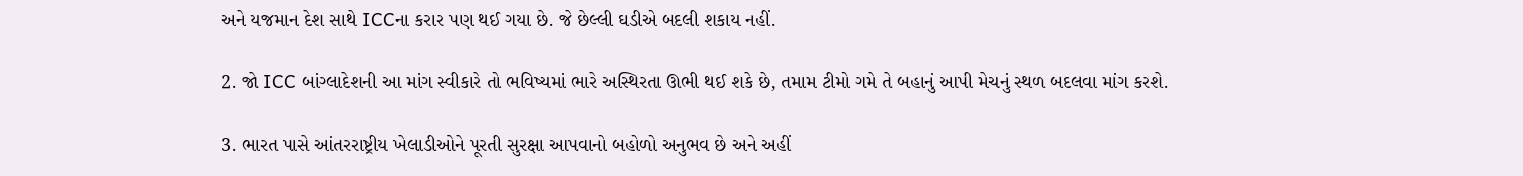અને યજમાન દેશ સાથે ICCના કરાર પણ થઈ ગયા છે. જે છેલ્લી ઘડીએ બદલી શકાય નહીં.

2. જો ICC બાંગ્લાદેશની આ માંગ સ્વીકારે તો ભવિષ્યમાં ભારે અસ્થિરતા ઊભી થઈ શકે છે, તમામ ટીમો ગમે તે બહાનું આપી મેચનું સ્થળ બદલવા માંગ કરશે.

3. ભારત પાસે આંતરરાષ્ટ્રીય ખેલાડીઓને પૂરતી સુરક્ષા આપવાનો બહોળો અનુભવ છે અને અહીં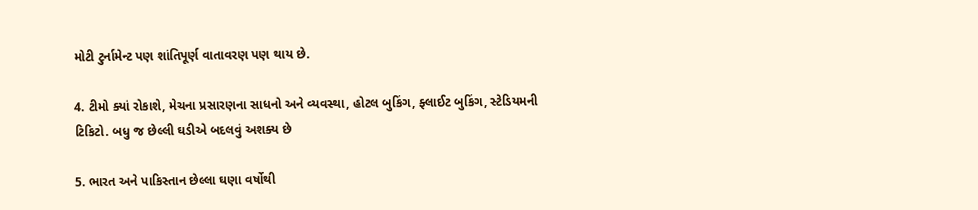મોટી ટુર્નામેન્ટ પણ શાંતિપૂર્ણ વાતાવરણ પણ થાય છે.

4. ટીમો ક્યાં રોકાશે, મેચના પ્રસારણના સાધનો અને વ્યવસ્થા, હોટલ બુકિંગ, ફ્લાઈટ બુકિંગ, સ્ટેડિયમની ટિકિટો. બધુ જ છેલ્લી ઘડીએ બદલવું અશક્ય છે

5. ભારત અને પાકિસ્તાન છેલ્લા ઘણા વર્ષોથી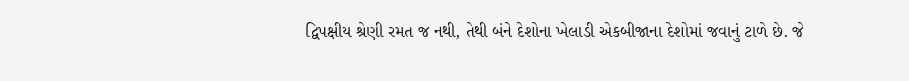દ્વિપક્ષીય શ્રેણી રમત જ નથી, તેથી બંને દેશોના ખેલાડી એકબીજાના દેશોમાં જવાનું ટાળે છે. જે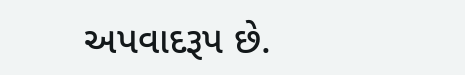અપવાદરૂપ છે.